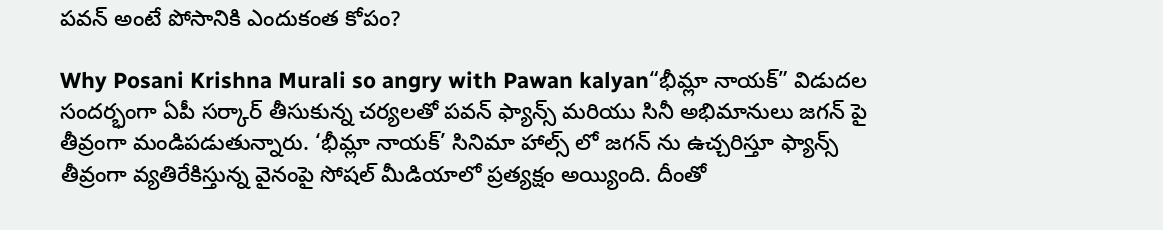పవన్ అంటే పోసానికి ఎందుకంత కోపం?

Why Posani Krishna Murali so angry with Pawan kalyan“భీమ్లా నాయక్” విడుదల సందర్భంగా ఏపీ సర్కార్ తీసుకున్న చర్యలతో పవన్ ఫ్యాన్స్ మరియు సినీ అభిమానులు జగన్ పై తీవ్రంగా మండిపడుతున్నారు. ‘భీమ్లా నాయక్’ సినిమా హాల్స్ లో జగన్ ను ఉచ్చరిస్తూ ఫ్యాన్స్ తీవ్రంగా వ్యతిరేకిస్తున్న వైనంపై సోషల్ మీడియాలో ప్రత్యక్షం అయ్యింది. దీంతో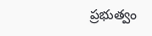ప్రభుత్వం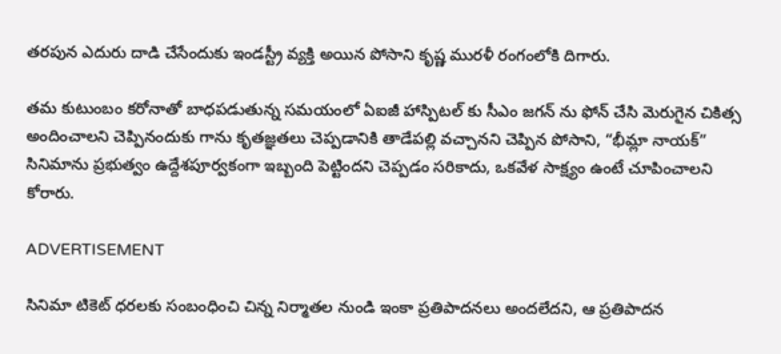తరపున ఎదురు దాడి చేసేందుకు ఇండస్ట్రీ వ్యక్తి అయిన పోసాని కృష్ణ మురళీ రంగంలోకి దిగారు.

తమ కుటుంబం కరోనాతో బాధపడుతున్న సమయంలో ఏఐజీ హాస్పిటల్ కు సీఎం జగన్ ను ఫోన్ చేసి మెరుగైన చికిత్స అందించాలని చెప్పినందుకు గాను కృతజ్ఞతలు చెప్పడానికి తాడేపల్లి వచ్చానని చెప్పిన పోసాని, “భీమ్లా నాయక్” సినిమాను ప్రభుత్వం ఉద్దేశపూర్వకంగా ఇబ్బంది పెట్టిందని చెప్పడం సరికాదు, ఒకవేళ సాక్ష్యం ఉంటే చూపించాలని కోరారు.

ADVERTISEMENT

సినిమా టికెట్ ధరలకు సంబంధించి చిన్న నిర్మాతల నుండి ఇంకా ప్రతిపాదనలు అందలేదని, ఆ ప్రతిపాదన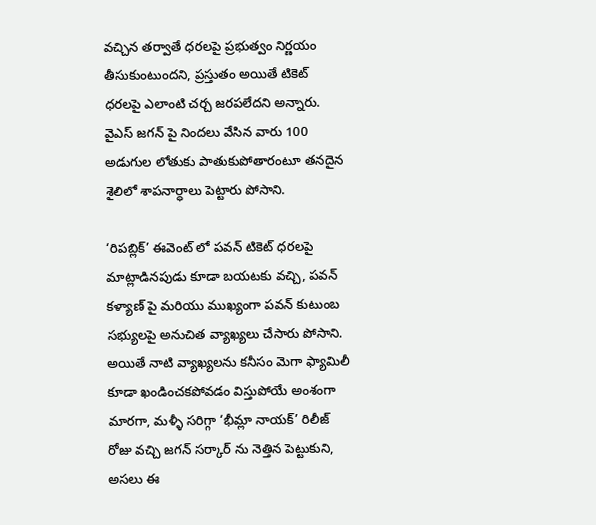వచ్చిన తర్వాతే ధరలపై ప్రభుత్వం నిర్ణయం తీసుకుంటుందని, ప్రస్తుతం అయితే టికెట్ ధరలపై ఎలాంటి చర్చ జరపలేదని అన్నారు. వైఎస్ జగన్ పై నిందలు వేసిన వారు 100 అడుగుల లోతుకు పాతుకుపోతారంటూ తనదైన శైలిలో శాపనార్ధాలు పెట్టారు పోసాని.

‘రిపబ్లిక్’ ఈవెంట్ లో పవన్ టికెట్ ధరలపై మాట్లాడినపుడు కూడా బయటకు వచ్చి, పవన్ కళ్యాణ్ పై మరియు ముఖ్యంగా పవన్ కుటుంబ సభ్యులపై అనుచిత వ్యాఖ్యలు చేసారు పోసాని. అయితే నాటి వ్యాఖ్యలను కనీసం మెగా ఫ్యామిలీ కూడా ఖండించకపోవడం విస్తుపోయే అంశంగా మారగా, మళ్ళీ సరిగ్గా ‘భీమ్లా నాయక్’ రిలీజ్ రోజు వచ్చి జగన్ సర్కార్ ను నెత్తిన పెట్టుకుని, అసలు ఈ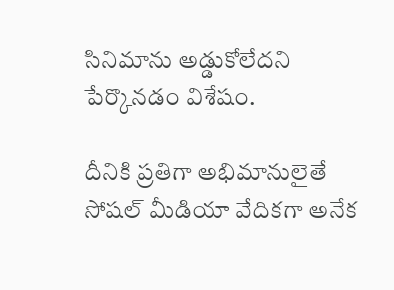సినిమాను అడ్డుకోలేదని పేర్కొనడం విశేషం.

దీనికి ప్రతిగా అభిమానులైతే సోషల్ మీడియా వేదికగా అనేక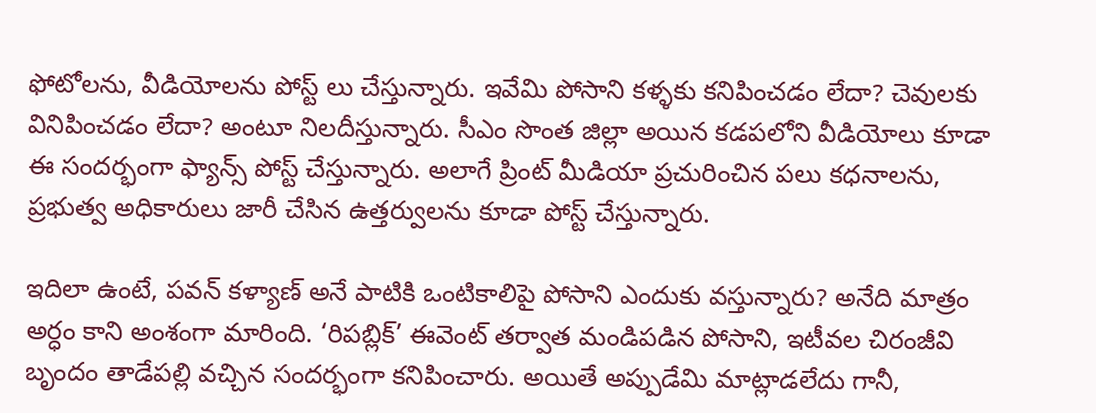ఫోటోలను, వీడియోలను పోస్ట్ లు చేస్తున్నారు. ఇవేమి పోసాని కళ్ళకు కనిపించడం లేదా? చెవులకు వినిపించడం లేదా? అంటూ నిలదీస్తున్నారు. సీఎం సొంత జిల్లా అయిన కడపలోని వీడియోలు కూడా ఈ సందర్భంగా ఫ్యాన్స్ పోస్ట్ చేస్తున్నారు. అలాగే ప్రింట్ మీడియా ప్రచురించిన పలు కధనాలను, ప్రభుత్వ అధికారులు జారీ చేసిన ఉత్తర్వులను కూడా పోస్ట్ చేస్తున్నారు.

ఇదిలా ఉంటే, పవన్ కళ్యాణ్ అనే పాటికి ఒంటికాలిపై పోసాని ఎందుకు వస్తున్నారు? అనేది మాత్రం అర్ధం కాని అంశంగా మారింది. ‘రిపబ్లిక్’ ఈవెంట్ తర్వాత మండిపడిన పోసాని, ఇటీవల చిరంజీవి బృందం తాడేపల్లి వచ్చిన సందర్భంగా కనిపించారు. అయితే అప్పుడేమి మాట్లాడలేదు గానీ,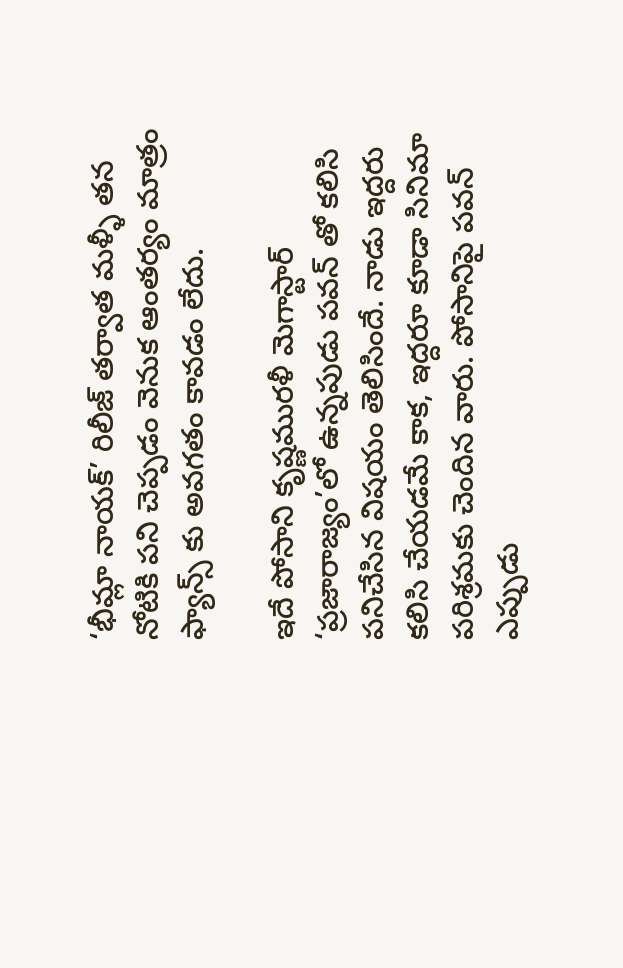‘భీమ్లా నాయక్’ రిలీజ్ తర్వాత మళ్ళీ తన నోటికి పని చెప్పడం వెనుక ఆంతర్యం మాత్రం ఫ్యాన్స్ కు అవగతం కావడం లేదు.

ఇదే పోసాని కృష్ణమురళీ మెగాస్టార్ ‘ప్రజారాజ్యం’లో ఉన్నపుడు పవన్ తో కలిసి పనిచేసిన విషయం తెలిసిందే. నాడు ఇద్దరు కలిసి చేయడమే కాక, ఇద్దరూ కూడా సినిమా పరిశ్రమకు చెందిన వారు. పోసానిపై పవన్ ఎప్పుడు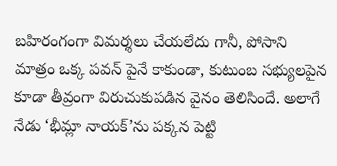బహిరంగంగా విమర్శలు చేయలేదు గానీ, పోసాని మాత్రం ఒక్క పవన్ పైనే కాకుండా, కుటుంబ సభ్యులపైన కూడా తీవ్రంగా విరుచుకుపడిన వైనం తెలిసిందే. అలాగే నేడు ‘భీమ్లా నాయక్’ను పక్కన పెట్టి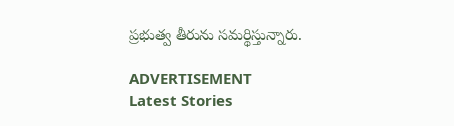ప్రభుత్వ తీరును సమర్థిస్తున్నారు.

ADVERTISEMENT
Latest Stories